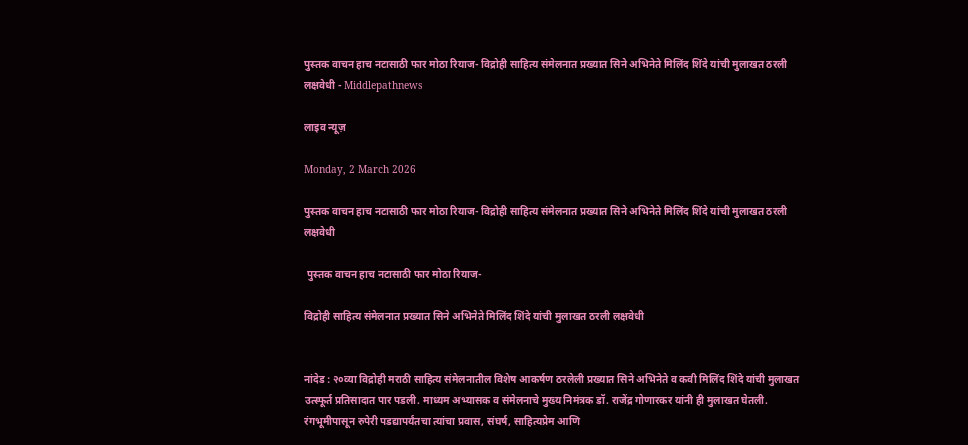पुस्तक वाचन हाच नटासाठी फार मोठा रियाज- विद्रोही साहित्य संमेलनात प्रख्यात सिने अभिनेते मिलिंद शिंदे यांची मुलाखत ठरली लक्षवेधी - Middlepathnews

लाइव न्यूज़

Monday, 2 March 2026

पुस्तक वाचन हाच नटासाठी फार मोठा रियाज- विद्रोही साहित्य संमेलनात प्रख्यात सिने अभिनेते मिलिंद शिंदे यांची मुलाखत ठरली लक्षवेधी

 पुस्तक वाचन हाच नटासाठी फार मोठा रियाज-

विद्रोही साहित्य संमेलनात प्रख्यात सिने अभिनेते मिलिंद शिंदे यांची मुलाखत ठरली लक्षवेधी


नांदेड : २०व्या विद्रोही मराठी साहित्य संमेलनातील विशेष आकर्षण ठरलेली प्रख्यात सिने अभिनेते व कवी मिलिंद शिंदे यांची मुलाखत उत्स्फूर्त प्रतिसादात पार पडली. माध्यम अभ्यासक व संमेलनाचे मुख्य निमंत्रक डॉ. राजेंद्र गोणारकर यांनी ही मुलाखत घेतली. रंगभूमीपासून रुपेरी पडद्यापर्यंतचा त्यांचा प्रवास, संघर्ष, साहित्यप्रेम आणि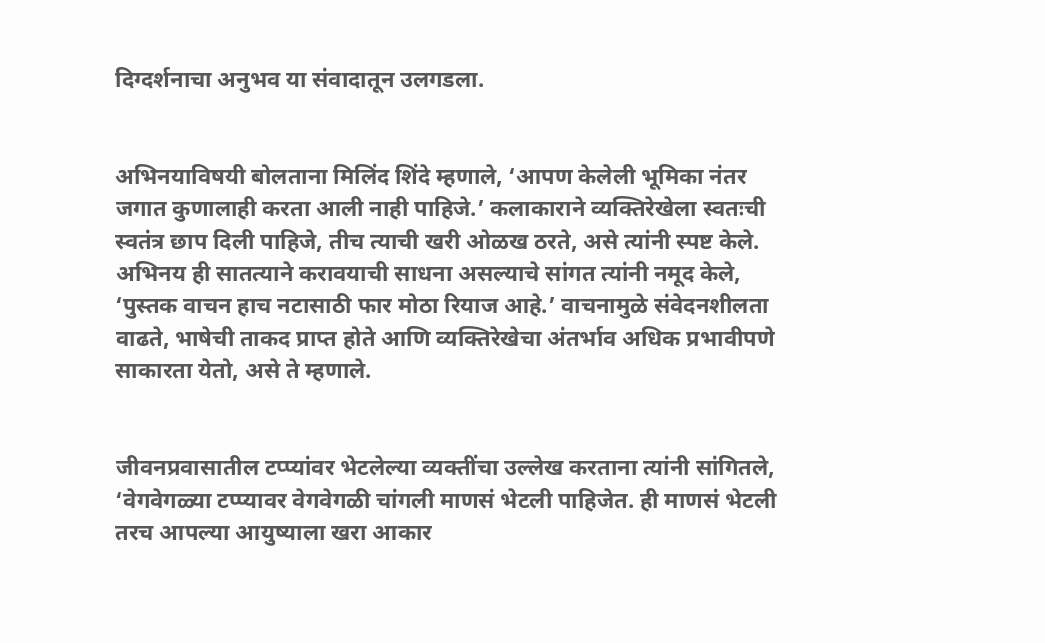दिग्दर्शनाचा अनुभव या संवादातून उलगडला.


अभिनयाविषयी बोलताना मिलिंद शिंदे म्हणाले, ‘आपण केलेली भूमिका नंतर जगात कुणालाही करता आली नाही पाहिजे.’ कलाकाराने व्यक्तिरेखेला स्वतःची स्वतंत्र छाप दिली पाहिजे, तीच त्याची खरी ओळख ठरते, असे त्यांनी स्पष्ट केले. अभिनय ही सातत्याने करावयाची साधना असल्याचे सांगत त्यांनी नमूद केले, ‘पुस्तक वाचन हाच नटासाठी फार मोठा रियाज आहे.’ वाचनामुळे संवेदनशीलता वाढते, भाषेची ताकद प्राप्त होते आणि व्यक्तिरेखेचा अंतर्भाव अधिक प्रभावीपणे साकारता येतो, असे ते म्हणाले.


जीवनप्रवासातील टप्प्यांवर भेटलेल्या व्यक्तींचा उल्लेख करताना त्यांनी सांगितले, ‘वेगवेगळ्या टप्प्यावर वेगवेगळी चांगली माणसं भेटली पाहिजेत. ही माणसं भेटली तरच आपल्या आयुष्याला खरा आकार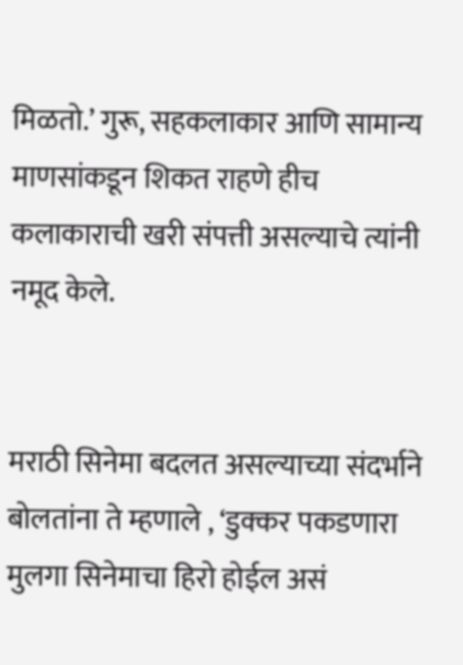मिळतो.’ गुरू, सहकलाकार आणि सामान्य माणसांकडून शिकत राहणे हीच कलाकाराची खरी संपत्ती असल्याचे त्यांनी नमूद केले.


मराठी सिनेमा बदलत असल्याच्या संदर्भाने बोलतांना ते म्हणाले , ‘डुक्कर पकडणारा मुलगा सिनेमाचा हिरो होईल असं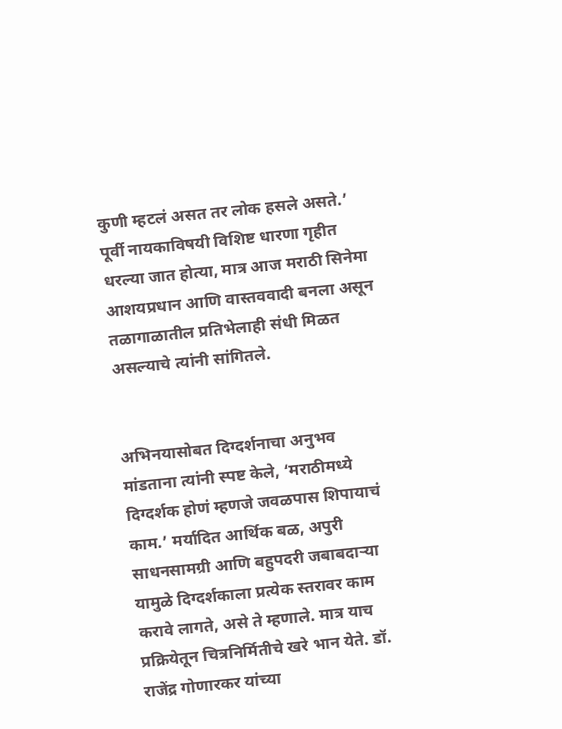कुणी म्हटलं असत तर लोक हसले असते.’ पूर्वी नायकाविषयी विशिष्ट धारणा गृहीत धरल्या जात होत्या, मात्र आज मराठी सिनेमा आशयप्रधान आणि वास्तववादी बनला असून तळागाळातील प्रतिभेलाही संधी मिळत असल्याचे त्यांनी सांगितले.


अभिनयासोबत दिग्दर्शनाचा अनुभव मांडताना त्यांनी स्पष्ट केले, ‘मराठीमध्ये दिग्दर्शक होणं म्हणजे जवळपास शिपायाचं काम.’ मर्यादित आर्थिक बळ, अपुरी साधनसामग्री आणि बहुपदरी जबाबदाऱ्या यामुळे दिग्दर्शकाला प्रत्येक स्तरावर काम करावे लागते, असे ते म्हणाले. मात्र याच प्रक्रियेतून चित्रनिर्मितीचे खरे भान येते. डॉ. राजेंद्र गोणारकर यांच्या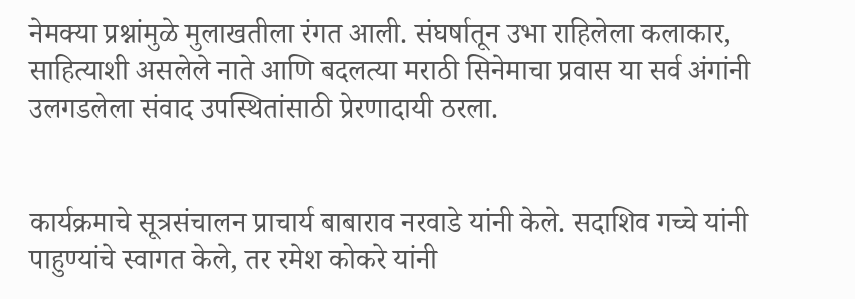नेमक्या प्रश्नांमुळे मुलाखतीला रंगत आली. संघर्षातून उभा राहिलेला कलाकार, साहित्याशी असलेले नाते आणि बदलत्या मराठी सिनेमाचा प्रवास या सर्व अंगांनी उलगडलेला संवाद उपस्थितांसाठी प्रेरणादायी ठरला.


कार्यक्रमाचे सूत्रसंचालन प्राचार्य बाबाराव नरवाडे यांनी केले. सदाशिव गच्चे यांनी पाहुण्यांचे स्वागत केले, तर रमेश कोकरे यांनी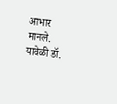आभार मानले. यावेळी डॉ.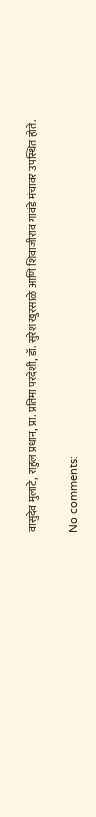वासुदेव मुलाटे, राहुल प्रधान, प्रा. प्रतिमा परदेशी, डॉ. सुरेश खुरसाळे आणि शिवाजीराव गावंडे मंचावर उपस्थित होते.

No comments: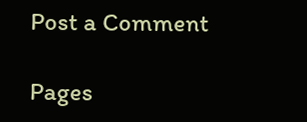Post a Comment

Pages